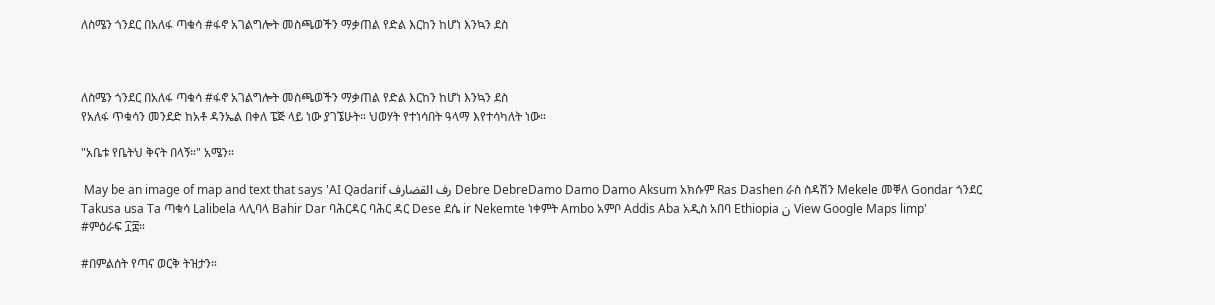ለስሜን ጎንደር በአለፋ ጣቁሳ #ፋኖ አገልግሎት መስጫወችን ማቃጠል የድል እርከን ከሆነ እንኳን ደስ



ለስሜን ጎንደር በአለፋ ጣቁሳ #ፋኖ አገልግሎት መስጫወችን ማቃጠል የድል እርከን ከሆነ እንኳን ደስ
የአለፋ ጥቁሳን መንደድ ከአቶ ዳንኤል በቀለ ፔጅ ላይ ነው ያገኜሁት። ህወሃት የተነሳበት ዓላማ እየተሳካለት ነው።

"አቤቱ የቤትህ ቅናት በላኝ።" አሜን።

 May be an image of map and text that says 'AI Qadarif رف القضارف Debre DebreDamo Damo Damo Aksum አክሱም Ras Dashen ራስ ስዳሽን Mekele መቐለ Gondar ጎንደር Takusa usa Ta ጣቁሳ Lalibela ላሊባላ Bahir Dar ባሕርዳር ባሕር ዳር Dese ደሴ ir Nekemte ነቀምት Ambo አምቦ Addis Aba አዲስ አበባ Ethiopia ن View Google Maps limp'
#ምዕራፍ ፲፰።

#በምልሰት የጣና ወርቅ ትዝታን።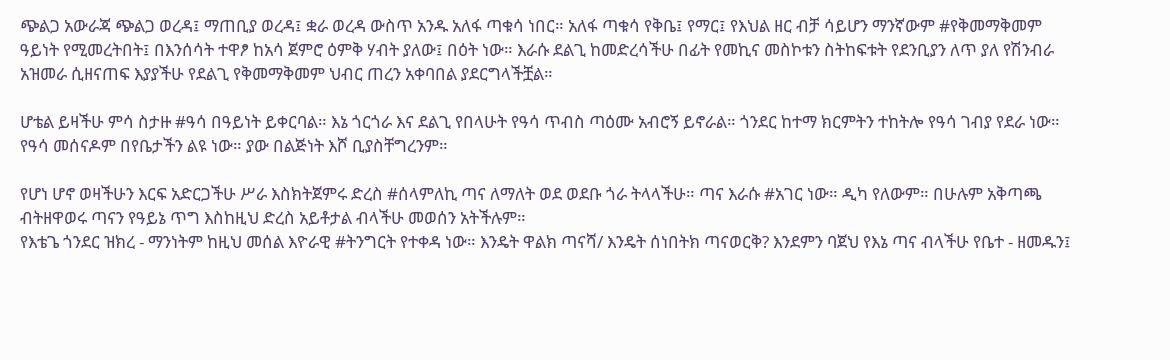ጭልጋ አውራጃ ጭልጋ ወረዳ፤ ማጠቢያ ወረዳ፤ ቋራ ወረዳ ውስጥ አንዱ አለፋ ጣቁሳ ነበር። አለፋ ጣቁሳ የቅቤ፤ የማር፤ የእህል ዘር ብቻ ሳይሆን ማንኛውም #የቅመማቅመም ዓይነት የሚመረትበት፤ በእንሰሳት ተዋፆ ከአሳ ጀምሮ ዕምቅ ሃብት ያለው፤ በዕት ነው። እራሱ ደልጊ ከመድረሳችሁ በፊት የመኪና መስኮቱን ስትከፍቱት የደንቢያን ለጥ ያለ የሽንብራ አዝመራ ሲዘናጠፍ እያያችሁ የደልጊ የቅመማቅመም ህብር ጠረን አቀባበል ያደርግላችቿል።

ሆቴል ይዛችሁ ምሳ ስታዙ #ዓሳ በዓይነት ይቀርባል። እኔ ጎርጎራ እና ደልጊ የበላሁት የዓሳ ጥብስ ጣዕሙ አብሮኝ ይኖራል። ጎንደር ከተማ ክርምትን ተከትሎ የዓሳ ገብያ የደራ ነው። የዓሳ መሰናዶም በየቤታችን ልዩ ነው። ያው በልጅነት እሾ ቢያስቸግረንም።

የሆነ ሆኖ ወዛችሁን እርፍ አድርጋችሁ ሥራ እስክትጀምሩ ድረስ #ሰላምለኪ ጣና ለማለት ወደ ወደቡ ጎራ ትላላችሁ። ጣና እራሱ #አገር ነው። ዲካ የለውም። በሁሉም አቅጣጫ ብትዘዋወሩ ጣናን የዓይኔ ጥግ እስከዚህ ድረስ አይቶታል ብላችሁ መወሰን አትችሉም።
የእቴጌ ጎንደር ዝክረ - ማንነትም ከዚህ መሰል እዮራዊ #ትንግርት የተቀዳ ነው። እንዴት ዋልክ ጣናሻ/ እንዴት ሰነበትክ ጣናወርቅ? እንደምን ባጀህ የእኔ ጣና ብላችሁ የቤተ - ዘመዱን፤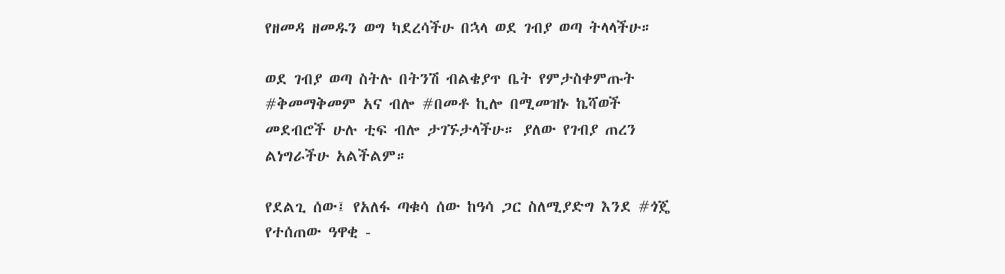የዘመዳ ዘመዱን ወግ ካደረሳችሁ በኋላ ወደ ገብያ ወጣ ትላላችሁ።

ወደ ገብያ ወጣ ስትሉ በትንሽ ብልቄያጥ ቤት የምታስቀምጡት #ቅመማቅመም አና ብሎ #በመቶ ኪሎ በሚመዝኑ ኬሻወች መደብሮች ሁሉ ቲፍ ብሎ ታገኙታላችሁ። ያለው የገብያ ጠረን ልነግራችሁ አልችልም።

የደልጊ ሰው፤ የአለፋ ጣቁሳ ሰው ከዓሳ ጋር ስለሚያድግ እንደ #ጎጄ የተሰጠው ዓዋቂ -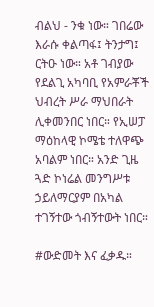ብልህ - ንቁ ነው። ገበሬው እራሱ ቀልጣፋ፤ ትንታግ፤ ርትዑ ነው። አቶ ገብያው የደልጊ አካባቢ የአምራቾች ህብረት ሥራ ማህበራት ሊቀመንበር ነበር። የኢሠፓ ማዕከላዊ ኮሜቴ ተለዋጭ አባልም ነበር። አንድ ጊዜ ጓድ ኮነሬል መንግሥቱ ኃይለማርያም በአካል ተገኝተው ጎብኝተውት ነበር።

#ውድመት እና ፈቃዱ።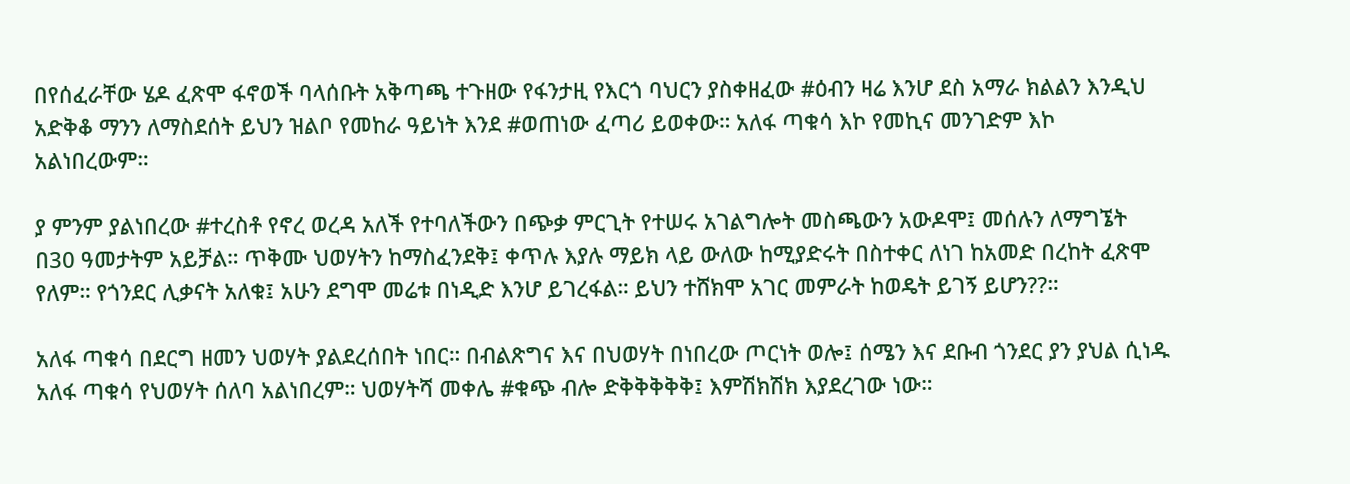በየሰፈራቸው ሄዶ ፈጽሞ ፋኖወች ባላሰቡት አቅጣጫ ተጉዘው የፋንታዚ የእርጎ ባህርን ያስቀዘፈው #ዕብን ዛሬ እንሆ ደስ አማራ ክልልን እንዲህ አድቅቆ ማንን ለማስደሰት ይህን ዝልቦ የመከራ ዓይነት እንደ #ወጠነው ፈጣሪ ይወቀው። አለፋ ጣቁሳ እኮ የመኪና መንገድም እኮ አልነበረውም።

ያ ምንም ያልነበረው #ተረስቶ የኖረ ወረዳ አለች የተባለችውን በጭቃ ምርጊት የተሠሩ አገልግሎት መስጫውን አውዶሞ፤ መሰሉን ለማግኜት በ30 ዓመታትም አይቻል። ጥቅሙ ህወሃትን ከማስፈንደቅ፤ ቀጥሉ እያሉ ማይክ ላይ ውለው ከሚያድሩት በስተቀር ለነገ ከአመድ በረከት ፈጽሞ የለም። የጎንደር ሊቃናት አለቁ፤ አሁን ደግሞ መሬቱ በነዲድ እንሆ ይገረፋል። ይህን ተሸክሞ አገር መምራት ከወዴት ይገኝ ይሆን??።

አለፋ ጣቁሳ በደርግ ዘመን ህወሃት ያልደረሰበት ነበር። በብልጽግና እና በህወሃት በነበረው ጦርነት ወሎ፤ ሰሜን እና ደቡብ ጎንደር ያን ያህል ሲነዱ አለፋ ጣቁሳ የህወሃት ሰለባ አልነበረም። ህወሃትሻ መቀሌ #ቁጭ ብሎ ድቅቅቅቅቅ፤ እምሽክሽክ እያደረገው ነው።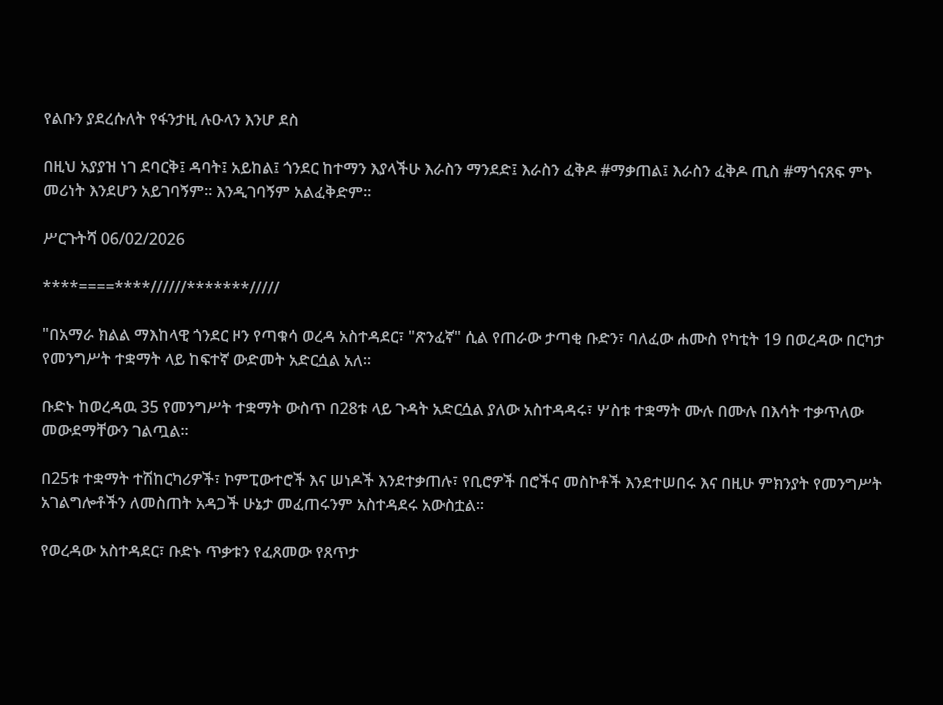የልቡን ያደረሱለት የፋንታዚ ሉዑላን እንሆ ደስ

በዚህ አያያዝ ነገ ደባርቅ፤ ዳባት፤ አይከል፤ ጎንደር ከተማን እያላችሁ እራስን ማንደድ፤ እራስን ፈቅዶ #ማቃጠል፤ እራስን ፈቅዶ ጢስ #ማጎናጸፍ ምኑ መሪነት እንደሆን አይገባኝም። እንዲገባኝም አልፈቅድም።

ሥርጉትሻ 06/02/2026

****====****//////*******/////

"በአማራ ክልል ማእከላዊ ጎንደር ዞን የጣቁሳ ወረዳ አስተዳደር፣ "ጽንፈኛ" ሲል የጠራው ታጣቂ ቡድን፣ ባለፈው ሐሙስ የካቲት 19 በወረዳው በርካታ የመንግሥት ተቋማት ላይ ከፍተኛ ውድመት አድርሷል አለ።

ቡድኑ ከወረዳዉ 35 የመንግሥት ተቋማት ውስጥ በ28ቱ ላይ ጉዳት አድርሷል ያለው አስተዳዳሩ፣ ሦስቱ ተቋማት ሙሉ በሙሉ በእሳት ተቃጥለው መውደማቸውን ገልጧል።

በ25ቱ ተቋማት ተሽከርካሪዎች፣ ኮምፒውተሮች እና ሠነዶች እንደተቃጠሉ፣ የቢሮዎች በሮችና መስኮቶች እንደተሠበሩ እና በዚሁ ምክንያት የመንግሥት አገልግሎቶችን ለመስጠት አዳጋች ሁኔታ መፈጠሩንም አስተዳደሩ አውስቷል።

የወረዳው አስተዳደር፣ ቡድኑ ጥቃቱን የፈጸመው የጸጥታ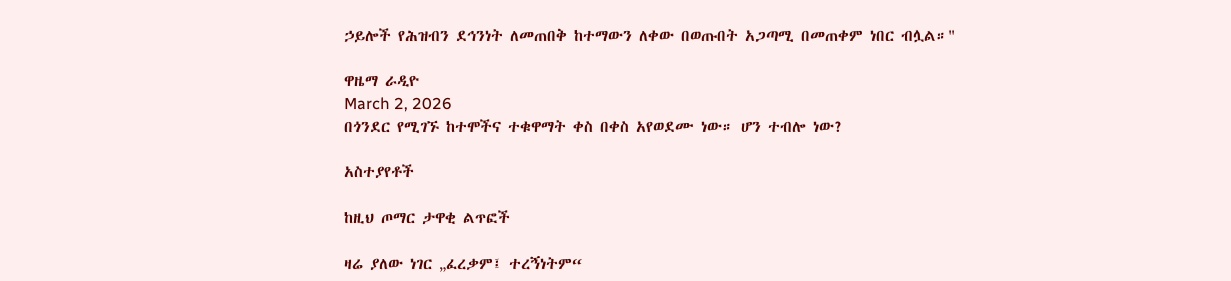ኃይሎች የሕዝብን ደኅንነት ለመጠበቅ ከተማውን ለቀው በወጡበት አጋጣሚ በመጠቀም ነበር ብሏል።"

ዋዜማ ራዲዮ
March 2, 2026
በጎንደር የሚገኙ ከተሞችና ተቁዋማት ቀስ በቀስ አየወደሙ ነው። ሆን ተብሎ ነው?

አስተያየቶች

ከዚህ ጦማር ታዋቂ ልጥፎች

ዛሬ ያለው ነገር „ፈረቃም፤ ተረኝነትም“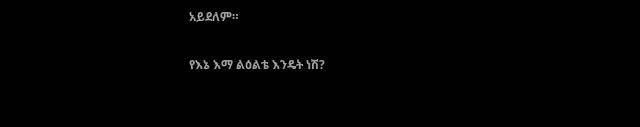አይደለም።

የእኔ እማ ልዕልቴ እንዴት ነሽ?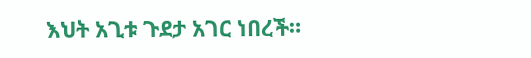እህት አጊቱ ጉደታ አገር ነበረች።